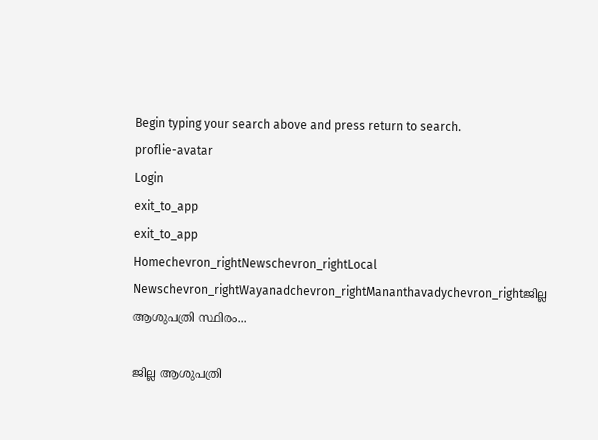Begin typing your search above and press return to search.
proflie-avatar
Login
exit_to_app
exit_to_app
Homechevron_rightNewschevron_rightLocal Newschevron_rightWayanadchevron_rightMananthavadychevron_rightജില്ല ആശുപത്രി സ്ഥിരം...

ജില്ല ആശുപത്രി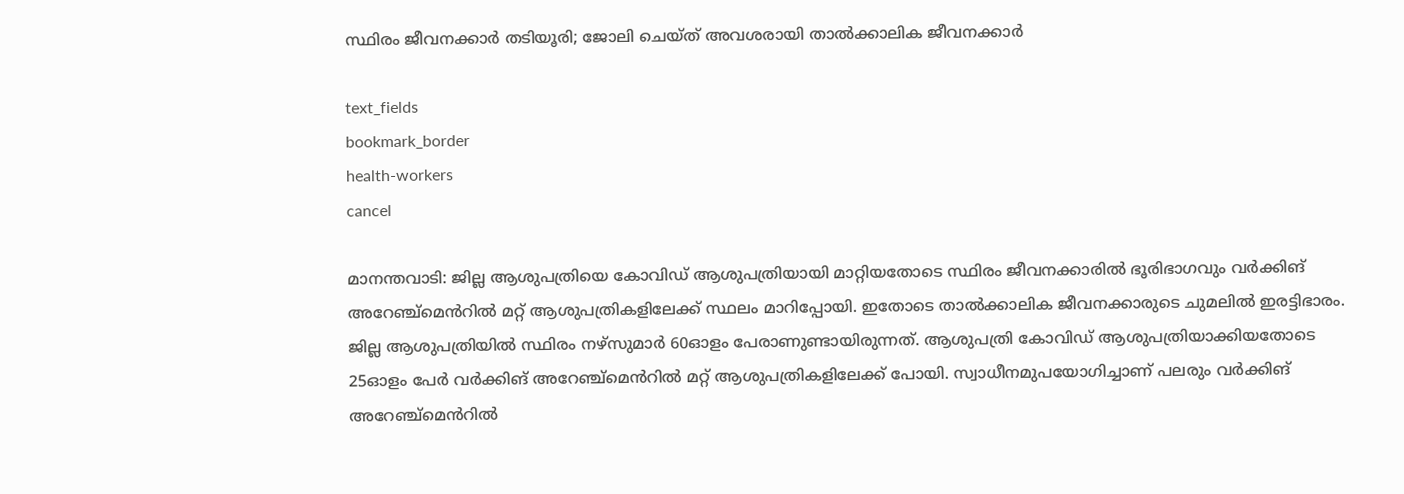സ്ഥിരം ജീവനക്കാര്‍ തടിയൂരി; ജോലി ചെയ്ത് അവശരായി താൽക്കാലിക ജീവനക്കാർ

text_fields
bookmark_border
health-workers
cancel

മാനന്തവാടി: ജില്ല ആശുപത്രിയെ കോവിഡ് ആശുപത്രിയായി മാറ്റിയതോടെ സ്ഥിരം ജീവനക്കാരില്‍ ഭൂരിഭാഗവും വര്‍ക്കിങ് അറേഞ്ച്മെൻറില്‍ മറ്റ് ആശുപത്രികളിലേക്ക് സ്ഥലം മാറിപ്പോയി. ഇതോടെ താല്‍ക്കാലിക ജീവനക്കാരുടെ ചുമലില്‍ ഇരട്ടിഭാരം. ജില്ല ആശുപത്രിയില്‍ സ്ഥിരം നഴ്‌സുമാര്‍ 60ഓളം പേരാണുണ്ടായിരുന്നത്. ആശുപത്രി കോവിഡ് ആശുപത്രിയാക്കിയതോടെ 25ഓളം പേര്‍ വര്‍ക്കിങ് അറേഞ്ച്മെൻറില്‍ മറ്റ് ആശുപത്രികളിലേക്ക് പോയി. സ്വാധീനമുപയോഗിച്ചാണ് പലരും വര്‍ക്കിങ് അറേഞ്ച്മെൻറില്‍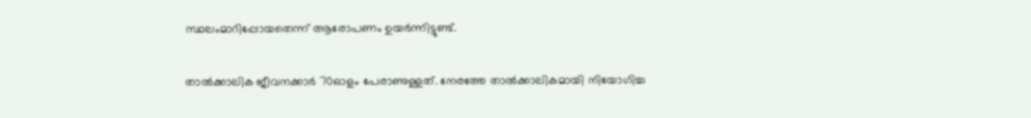സ്ഥലംമാറിപ്പോയതെന്ന് ആരോപണം ഉയര്‍ന്നിട്ടുണ്ട്.

താല്‍ക്കാലിക ജീവനക്കാര്‍ 70ഓളം പേരാണുള്ളത്. നേരത്തേ താല്‍ക്കാലികമായി നിയോഗിച്ച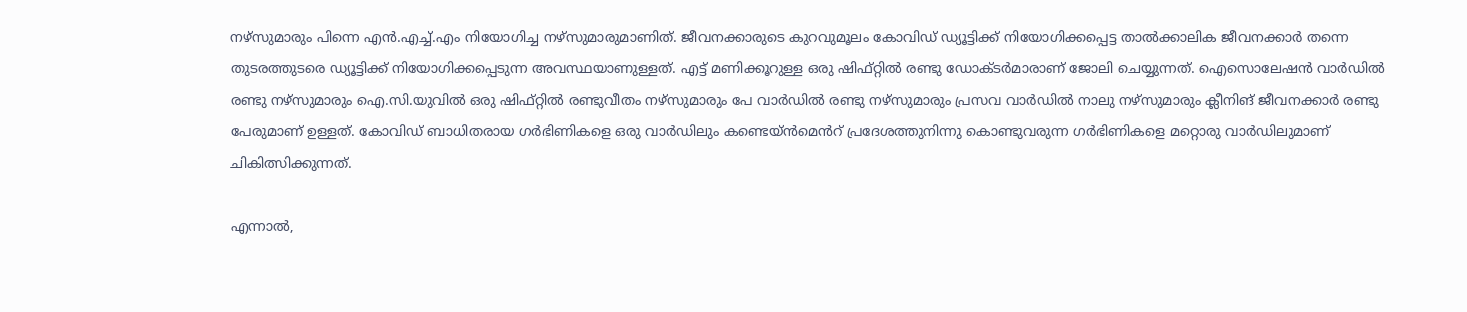നഴ്‌സുമാരും പിന്നെ എന്‍.എച്ച്.എം നിയോഗിച്ച നഴ്‌സുമാരുമാണിത്. ജീവനക്കാരുടെ കുറവുമൂലം കോവിഡ് ഡ്യൂട്ടിക്ക് നിയോഗിക്കപ്പെട്ട താല്‍ക്കാലിക ജീവനക്കാര്‍ തന്നെ തുടരത്തുടരെ ഡ്യൂട്ടിക്ക് നിയോഗിക്കപ്പെടുന്ന അവസ്ഥയാണുള്ളത്. എട്ട് മണിക്കൂറുള്ള ഒരു ഷിഫ്റ്റില്‍ രണ്ടു ഡോക്ടര്‍മാരാണ് ജോലി ചെയ്യുന്നത്. ഐസൊലേഷന്‍ വാര്‍ഡില്‍ രണ്ടു നഴ്‌സുമാരും ഐ.സി.യുവില്‍ ഒരു ഷിഫ്റ്റില്‍ രണ്ടുവീതം നഴ്‌സുമാരും പേ വാര്‍ഡില്‍ രണ്ടു നഴ്‌സുമാരും പ്രസവ വാര്‍ഡില്‍ നാലു നഴ്‌സുമാരും ക്ലീനിങ് ജീവനക്കാര്‍ രണ്ടു പേരുമാണ് ഉള്ളത്. കോവിഡ് ബാധിതരായ ഗര്‍ഭിണികളെ ഒരു വാര്‍ഡിലും കണ്ടെയ്ൻമെൻറ് പ്രദേശത്തുനിന്നു കൊണ്ടുവരുന്ന ഗര്‍ഭിണികളെ മറ്റൊരു വാര്‍ഡിലുമാണ് ചികിത്സിക്കുന്നത്.

എന്നാല്‍,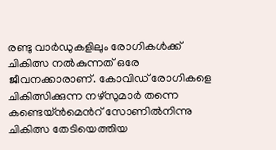രണ്ടു വാര്‍ഡുകളിലും രോഗികള്‍ക്ക് ചികിത്സ നല്‍കുന്നത് ഒരേ ജീവനക്കാരാണ്. കോവിഡ് രോഗികളെ ചികിത്സിക്കുന്ന നഴ്‌സുമാര്‍ തന്നെ കണ്ടെയ്ൻമെൻറ് സോണില്‍നിന്നു ചികിത്സ തേടിയെത്തിയ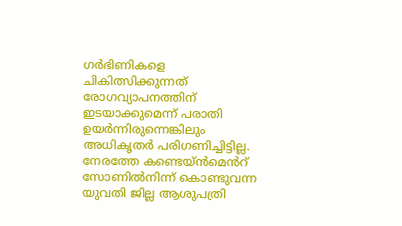ഗര്‍ഭിണികളെ ചികിത്സിക്കുന്നത് രോഗവ്യാപനത്തിന് ഇടയാക്കുമെന്ന് പരാതി ഉയര്‍ന്നിരുന്നെങ്കിലും അധികൃതര്‍ പരിഗണിച്ചിട്ടില്ല. നേരത്തേ കണ്ടെയ്ൻമെൻറ് സോണില്‍നിന്ന് കൊണ്ടുവന്ന യുവതി ജില്ല ആശുപത്രി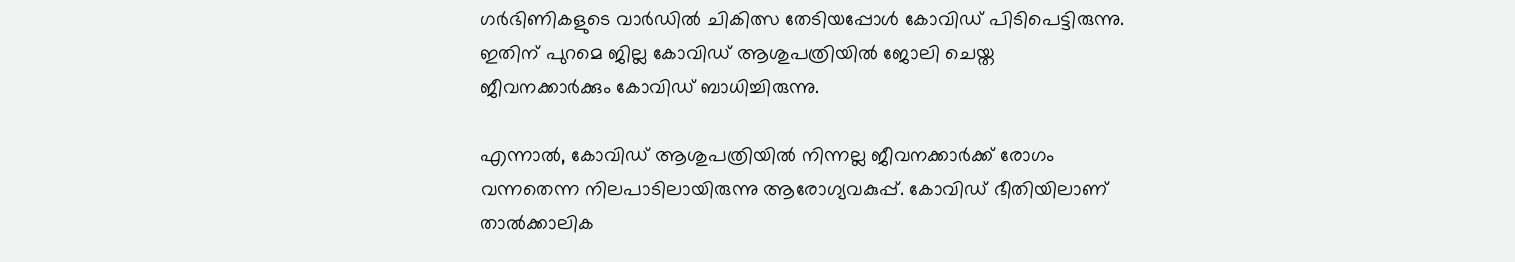ഗര്‍ഭിണികളുടെ വാര്‍ഡില്‍ ചികിത്സ തേടിയപ്പോള്‍ കോവിഡ് പിടിപെട്ടിരുന്നു. ഇതിന് പുറമെ ജില്ല കോവിഡ് ആശുപത്രിയില്‍ ജോലി ചെയ്ത ജീവനക്കാര്‍ക്കും കോവിഡ് ബാധിച്ചിരുന്നു.

എന്നാല്‍, കോവിഡ് ആശുപത്രിയില്‍ നിന്നല്ല ജീവനക്കാര്‍ക്ക് രോഗം വന്നതെന്ന നിലപാടിലായിരുന്നു ആരോഗ്യവകുപ്പ്. കോവിഡ് ഭീതിയിലാണ് താൽക്കാലിക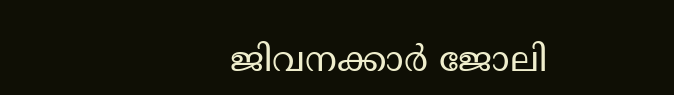ജിവനക്കാര്‍ ജോലി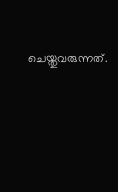ചെയ്തുവരുന്നത്.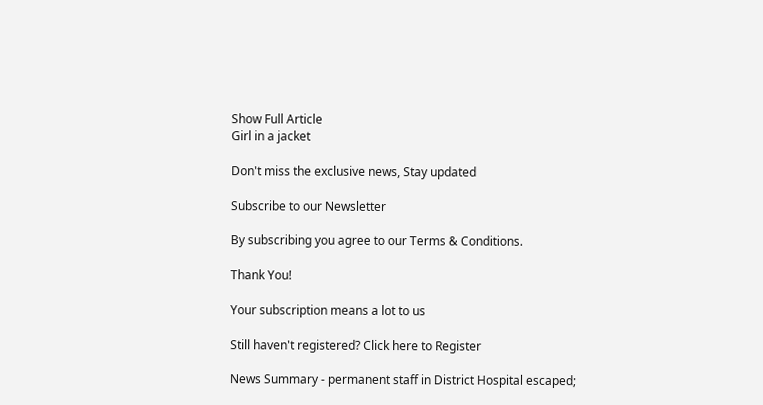Show Full Article
Girl in a jacket

Don't miss the exclusive news, Stay updated

Subscribe to our Newsletter

By subscribing you agree to our Terms & Conditions.

Thank You!

Your subscription means a lot to us

Still haven't registered? Click here to Register

News Summary - permanent staff in District Hospital escaped;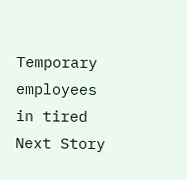Temporary employees in tired
Next Story